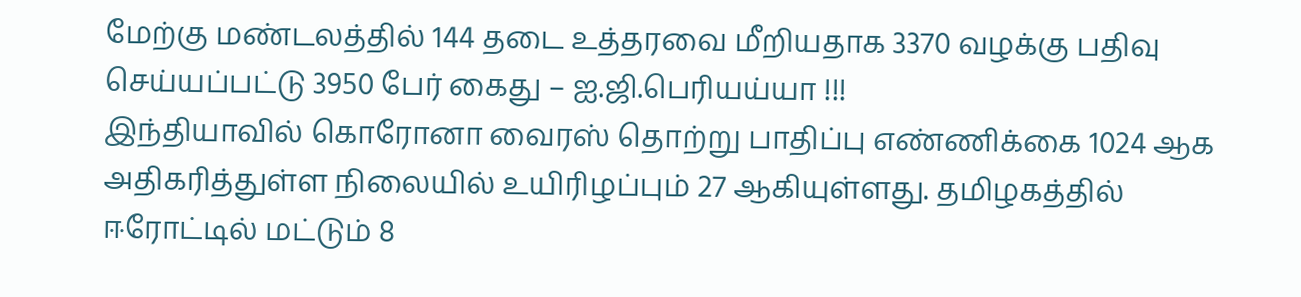மேற்கு மண்டலத்தில் 144 தடை உத்தரவை மீறியதாக 3370 வழக்கு பதிவு செய்யப்பட்டு 3950 பேர் கைது – ஐ.ஜி.பெரியய்யா !!!
இந்தியாவில் கொரோனா வைரஸ் தொற்று பாதிப்பு எண்ணிக்கை 1024 ஆக அதிகரித்துள்ள நிலையில் உயிரிழப்பும் 27 ஆகியுள்ளது. தமிழகத்தில் ஈரோட்டில் மட்டும் 8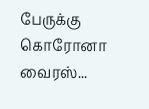பேருக்கு கொரோனா வைரஸ்...